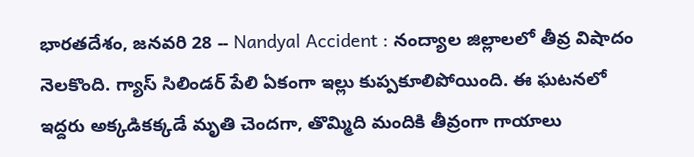భారతదేశం, జనవరి 28 -- Nandyal Accident : నంద్యాల జిల్లాలలో తీవ్ర విషాదం నెలకొంది. గ్యాస్ సిలిండర్ పేలి ఏకంగా ఇల్లు కుప్పకూలిపోయింది. ఈ ఘటనలో ఇద్దరు అక్కడికక్కడే మృతి చెందగా, తొమ్మిది మందికి తీవ్రంగా గాయాలు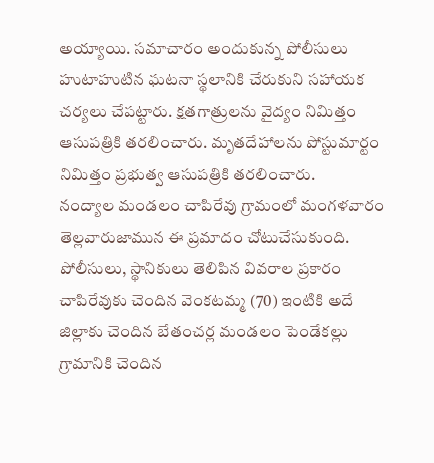అయ్యాయి. సమాచారం అందుకున్న పోలీసులు హుటాహుటిన ఘటనా స్థలానికి చేరుకుని సహాయక చర్యలు చేపట్టారు. క్షతగాత్రులను వైద్యం నిమిత్తం ఆసుపత్రికి తరలించారు. మృతదేహాలను పోస్టుమార్టం నిమిత్తం ప్రభుత్వ ఆసుపత్రికి తరలించారు.
నంద్యాల మండలం చాపిరేవు గ్రామంలో మంగళవారం తెల్లవారుజామున ఈ ప్రమాదం చోటుచేసుకుంది. పోలీసులు, స్థానికులు తెలిపిన వివరాల ప్రకారం చాపిరేవుకు చెందిన వెంకటమ్మ (70) ఇంటికి అదే జిల్లాకు చెందిన బేతంచర్ల మండలం పెండేకల్లు గ్రామానికి చెందిన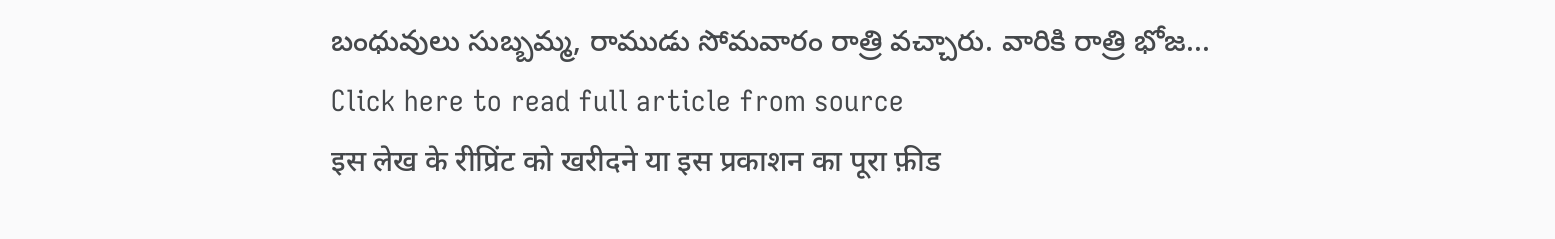బంధువులు సుబ్బమ్మ, రాముడు సోమవారం రాత్రి వచ్చారు. వారికి రాత్రి భోజ...
Click here to read full article from source
इस लेख के रीप्रिंट को खरीदने या इस प्रकाशन का पूरा फ़ीड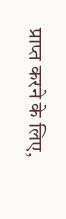प्राप्त करने के लिए,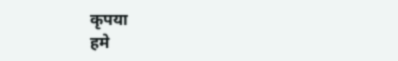कृपया
हमे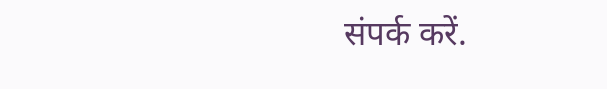संपर्क करें.